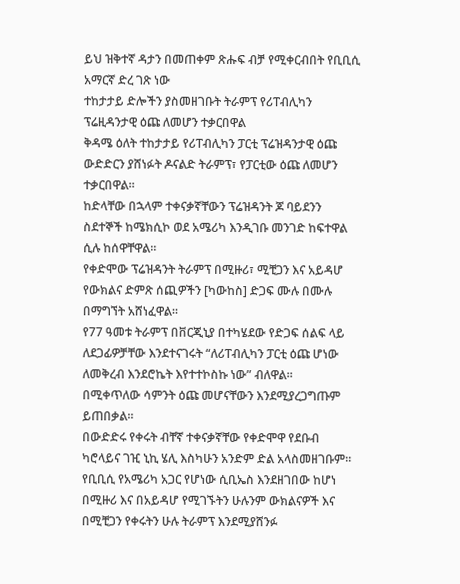ይህ ዝቅተኛ ዳታን በመጠቀም ጽሑፍ ብቻ የሚቀርብበት የቢቢሲ አማርኛ ድረ ገጽ ነው
ተከታታይ ድሎችን ያስመዘገቡት ትራምፕ የሪፐብሊካን ፕሬዚዳንታዊ ዕጩ ለመሆን ተቃርበዋል
ቅዳሜ ዕለት ተከታታይ የሪፐብሊካን ፓርቲ ፕሬዝዳንታዊ ዕጩ ውድድርን ያሸነፉት ዶናልድ ትራምፕ፣ የፓርቲው ዕጩ ለመሆን ተቃርበዋል።
ከድላቸው በኋላም ተቀናቃኛቸውን ፕሬዝዳንት ጆ ባይደንን ስደተኞች ከሜክሲኮ ወደ አሜሪካ እንዲገቡ መንገድ ከፍተዋል ሲሉ ከሰዋቸዋል።
የቀድሞው ፕሬዝዳንት ትራምፕ በሚዙሪ፣ ሚቺጋን እና አይዳሆ የውክልና ድምጽ ሰጪዎችን [ካውከስ] ድጋፍ ሙሉ በሙሉ በማግኘት አሸነፈዋል።
የ77 ዓመቱ ትራምፕ በቨርጂኒያ በተካሄደው የድጋፍ ሰልፍ ላይ ለደጋፊዎቻቸው እንደተናገሩት “ለሪፐብሊካን ፓርቲ ዕጩ ሆነው ለመቅረብ እንደሮኬት እየተተኮስኩ ነው” ብለዋል።
በሚቀጥለው ሳምንት ዕጩ መሆናቸውን እንደሚያረጋግጡም ይጠበቃል።
በውድድሩ የቀሩት ብቸኛ ተቀናቃኛቸው የቀድሞዋ የደቡብ ካሮላይና ገዢ ኒኪ ሄሊ እስካሁን አንድም ድል አላስመዘገቡም።
የቢቢሲ የአሜሪካ አጋር የሆነው ሲቢኤስ እንደዘገበው ከሆነ በሚዙሪ እና በአይዳሆ የሚገኙትን ሁሉንም ውክልናዎች እና በሚቺጋን የቀሩትን ሁሉ ትራምፕ እንደሚያሸንፉ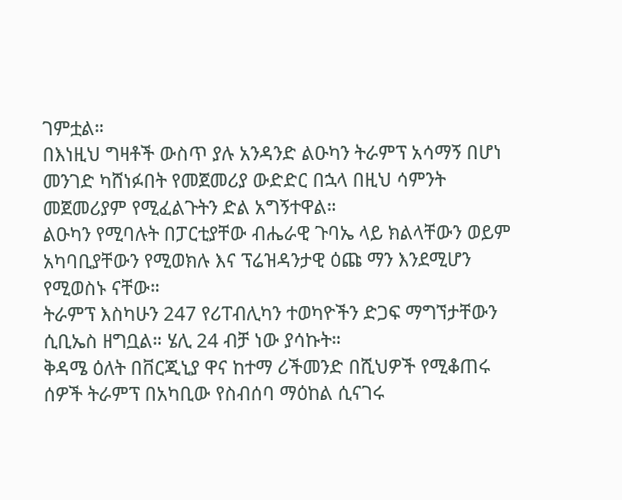ገምቷል።
በእነዚህ ግዛቶች ውስጥ ያሉ አንዳንድ ልዑካን ትራምፕ አሳማኝ በሆነ መንገድ ካሸነፉበት የመጀመሪያ ውድድር በኋላ በዚህ ሳምንት መጀመሪያም የሚፈልጉትን ድል አግኝተዋል።
ልዑካን የሚባሉት በፓርቲያቸው ብሔራዊ ጉባኤ ላይ ክልላቸውን ወይም አካባቢያቸውን የሚወክሉ እና ፕሬዝዳንታዊ ዕጩ ማን እንደሚሆን የሚወስኑ ናቸው።
ትራምፕ እስካሁን 247 የሪፐብሊካን ተወካዮችን ድጋፍ ማግኘታቸውን ሲቢኤስ ዘግቧል። ሄሊ 24 ብቻ ነው ያሳኩት።
ቅዳሜ ዕለት በቨርጂኒያ ዋና ከተማ ሪችመንድ በሺህዎች የሚቆጠሩ ሰዎች ትራምፕ በአካቢው የስብሰባ ማዕከል ሲናገሩ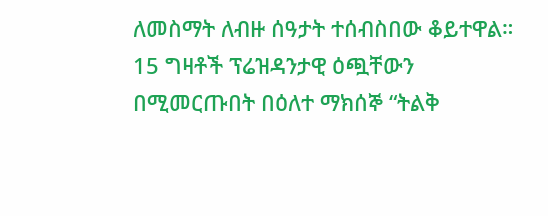ለመስማት ለብዙ ሰዓታት ተሰብስበው ቆይተዋል።
15 ግዛቶች ፕሬዝዳንታዊ ዕጯቸውን በሚመርጡበት በዕለተ ማክሰኞ “ትልቅ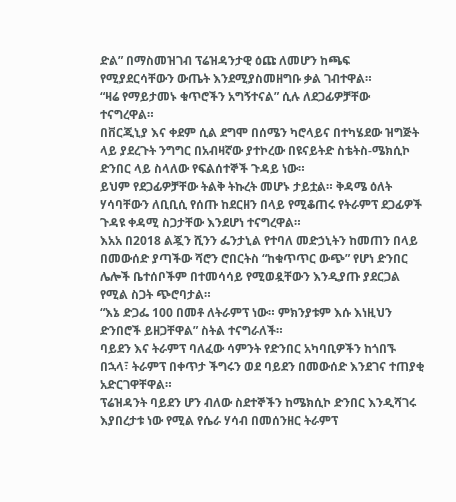ድል” በማስመዝገብ ፕሬዝዳንታዊ ዕጩ ለመሆን ከጫፍ የሚያደርሳቸውን ውጤት እንደሚያስመዘግቡ ቃል ገብተዋል።
“ዛሬ የማይታመኑ ቁጥሮችን አግኝተናል” ሲሉ ለደጋፊዎቻቸው ተናግረዋል።
በቨርጂኒያ እና ቀደም ሲል ደግሞ በሰሜን ካሮላይና በተካሄደው ዝግጅት ላይ ያደረጉት ንግግር በአብዛኛው ያተኮረው በዩናይትድ ስቴትስ-ሜክሲኮ ድንበር ላይ ስላለው የፍልሰተኞች ጉዳይ ነው።
ይህም የደጋፊዎቻቸው ትልቅ ትኩረት መሆኑ ታይቷል። ቅዳሜ ዕለት ሃሳባቸውን ለቢቢሲ የሰጡ ከደርዘን በላይ የሚቆጠሩ የትራምፕ ደጋፊዎች ጉዳዩ ቀዳሚ ስጋታቸው እንደሆነ ተናግረዋል።
እአአ በ2018 ልጇን ሺንን ፌንታኒል የተባለ መድኃኒትን ከመጠን በላይ በመውሰድ ያጣችው ሻሮን ሮበርትስ “ከቁጥጥር ውጭ” የሆነ ድንበር ሌሎች ቤተሰቦችም በተመሳሳይ የሚወዷቸውን እንዲያጡ ያደርጋል የሚል ስጋት ጭሮባታል።
“እኔ ድጋፌ 100 በመቶ ለትራምፕ ነው። ምክንያቱም እሱ እነዚህን ድንበሮች ይዘጋቸዋል” ስትል ተናግራለች።
ባይደን እና ትራምፕ ባለፈው ሳምንት የድንበር አካባቢዎችን ከጎበኙ በኋላ፣ ትራምፕ በቀጥታ ችግሩን ወደ ባይደን በመውሰድ እንደገና ተጠያቂ አድርገዋቸዋል።
ፕሬዝዳንት ባይደን ሆን ብለው ስደተኞችን ከሜክሲኮ ድንበር እንዲሻገሩ እያበረታቱ ነው የሚል የሴራ ሃሳብ በመሰንዘር ትራምፕ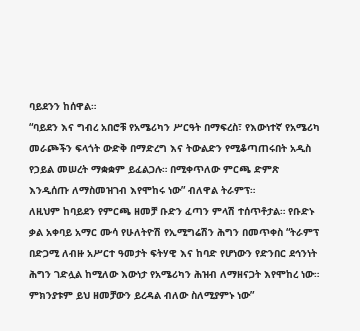ባይደንን ከሰዋል።
“ባይደን እና ግብረ አበሮቹ የአሜሪካን ሥርዓት በማፍረስ፣ የእውነተኛ የአሜሪካ መራጮችን ፍላጎት ውድቅ በማድረግ እና ትውልድን የሚቆጣጠሩበት አዲስ የኃይል መሠረት ማቋቋም ይፈልጋሉ። በሚቀጥለው ምርጫ ድምጽ እንዲሰጡ ለማስመዝገብ እየሞከሩ ነው” ብለዋል ትራምፕ።
ለዚህም ከባይደን የምርጫ ዘመቻ ቡድን ፈጣን ምላሽ ተሰጥቶታል። የቡድኑ ቃል አቀባይ አማር ሙሳ የሁለትዮሽ የኢሚግሬሽን ሕግን በመጥቀስ “ትራምፕ በድጋሚ ለብዙ አሥርተ ዓመታት ፍትሃዊ እና ከባድ የሆነውን የድንበር ደኅንነት ሕግን ገድሏል ከሚለው እውነታ የአሜሪካን ሕዝብ ለማዘናጋት እየሞከረ ነው። ምክንያቱም ይህ ዘመቻውን ይረዳል ብለው ስለሚያምኑ ነው”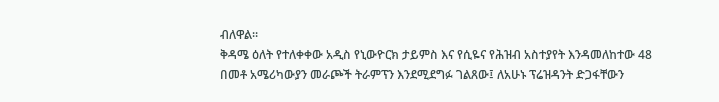ብለዋል።
ቅዳሜ ዕለት የተለቀቀው አዲስ የኒውዮርክ ታይምስ እና የሲዬና የሕዝብ አስተያየት እንዳመለከተው 48 በመቶ አሜሪካውያን መራጮች ትራምፕን እንደሚደግፉ ገልጸው፤ ለአሁኑ ፕሬዝዳንት ድጋፋቸውን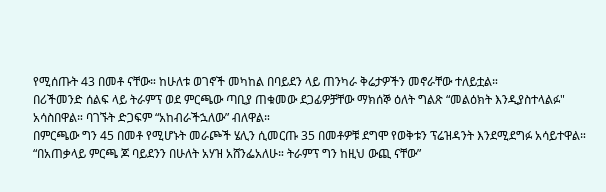የሚሰጡት 43 በመቶ ናቸው። ከሁለቱ ወገኖች መካከል በባይደን ላይ ጠንካራ ቅሬታዎችን መኖራቸው ተለይቷል።
በሪችመንድ ሰልፍ ላይ ትራምፕ ወደ ምርጫው ጣቢያ ጠቁመው ደጋፊዎቻቸው ማክሰኞ ዕለት ግልጽ “መልዕክት እንዲያስተላልፉ" አሳስበዋል። ባገኙት ድጋፍም “አከብራችኋለው” ብለዋል።
በምርጫው ግን 45 በመቶ የሚሆኑት መራጮች ሄሊን ሲመርጡ 35 በመቶዎቹ ደግሞ የወቅቱን ፕሬዝዳንት እንደሚደግፉ አሳይተዋል።
“በአጠቃላይ ምርጫ ጆ ባይደንን በሁለት አሃዝ አሸንፌአለሁ። ትራምፕ ግን ከዚህ ውጪ ናቸው”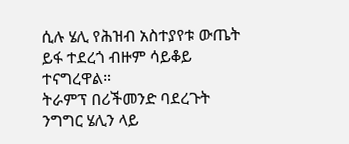ሲሉ ሄሊ የሕዝብ አስተያየቱ ውጤት ይፋ ተደረጎ ብዙም ሳይቆይ ተናግረዋል።
ትራምፕ በሪችመንድ ባደረጉት ንግግር ሄሊን ላይ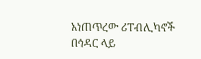አነጠጥረው ሪፐብሊካኖች በኅዳር ላይ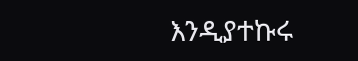እንዲያተኩሩ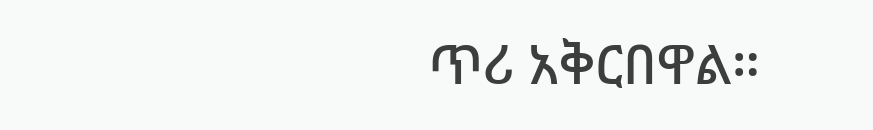ጥሪ አቅርበዋል።